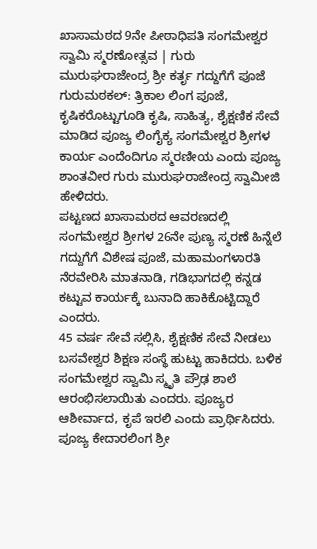ಖಾಸಾಮಠದ 9ನೇ ಪೀಠಾಧಿಪತಿ ಸಂಗಮೇಶ್ವರ ಸ್ವಾಮಿ ಸ್ಮರಣೋತ್ಸವ | ಗುರು ಮುರುಘರಾಜೇಂದ್ರ ಶ್ರೀ ಕರ್ತೃ ಗದ್ದುಗೆಗೆ ಪೂಜೆ
ಗುರುಮಠಕಲ್: ತ್ರಿಕಾಲ ಲಿಂಗ ಪೂಜೆ, ಕೃಷಿಕರೊಟ್ಟುಗೂಡಿ ಕೃಷಿ, ಸಾಹಿತ್ಯ, ಶೈಕ್ಷಣಿಕ ಸೇವೆ ಮಾಡಿದ ಪೂಜ್ಯ ಲಿಂಗೈಕ್ಯ ಸಂಗಮೇಶ್ವರ ಶ್ರೀಗಳ ಕಾರ್ಯ ಎಂದೆಂದಿಗೂ ಸ್ಮರಣೀಯ ಎಂದು ಪೂಜ್ಯ ಶಾಂತವೀರ ಗುರು ಮುರುಘರಾಜೇಂದ್ರ ಸ್ವಾಮೀಜಿ ಹೇಳಿದರು.
ಪಟ್ಟಣದ ಖಾಸಾಮಠದ ಆವರಣದಲ್ಲಿ ಸಂಗಮೇಶ್ವರ ಶ್ರೀಗಳ 26ನೇ ಪುಣ್ಯ ಸ್ಮರಣೆ ಹಿನ್ನೆಲೆ ಗದ್ದುಗೆಗೆ ವಿಶೇಷ ಪೂಜೆ, ಮಹಾಮಂಗಳಾರತಿ ನೆರವೇರಿಸಿ ಮಾತನಾಡಿ, ಗಡಿಭಾಗದಲ್ಲಿ ಕನ್ನಡ ಕಟ್ಟುವ ಕಾರ್ಯಕ್ಕೆ ಬುನಾದಿ ಹಾಕಿಕೊಟ್ಟಿದ್ದಾರೆ ಎಂದರು.
45 ವರ್ಷ ಸೇವೆ ಸಲ್ಲಿಸಿ, ಶೈಕ್ಷಣಿಕ ಸೇವೆ ನೀಡಲು ಬಸವೇಶ್ವರ ಶಿಕ್ಷಣ ಸಂಸ್ಥೆ ಹುಟ್ಟು ಹಾಕಿದರು. ಬಳಿಕ ಸಂಗಮೇಶ್ವರ ಸ್ವಾಮಿ ಸ್ಮೃತಿ ಪ್ರೌಢ ಶಾಲೆ ಆರಂಭಿಸಲಾಯಿತು ಎಂದರು. ಪೂಜ್ಯರ ಆಶೀರ್ವಾದ, ಕೃಪೆ ಇರಲಿ ಎಂದು ಪ್ರಾರ್ಥಿಸಿದರು.
ಪೂಜ್ಯ ಕೇದಾರಲಿಂಗ ಶ್ರೀ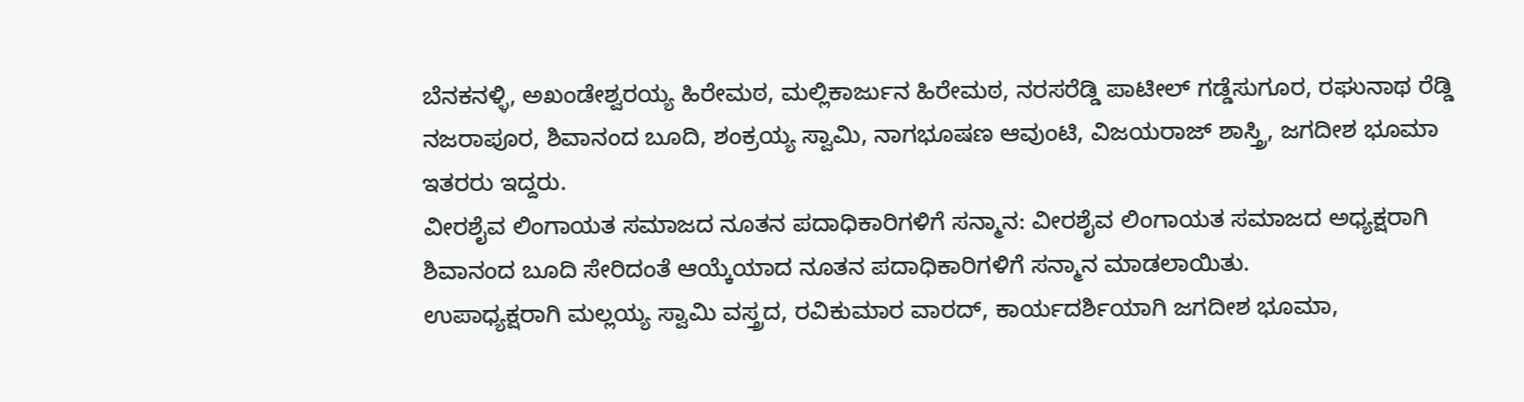ಬೆನಕನಳ್ಳಿ, ಅಖಂಡೇಶ್ವರಯ್ಯ ಹಿರೇಮಠ, ಮಲ್ಲಿಕಾರ್ಜುನ ಹಿರೇಮಠ, ನರಸರೆಡ್ಡಿ ಪಾಟೀಲ್ ಗಡ್ಡೆಸುಗೂರ, ರಘುನಾಥ ರೆಡ್ಡಿ ನಜರಾಪೂರ, ಶಿವಾನಂದ ಬೂದಿ, ಶಂಕ್ರಯ್ಯ ಸ್ವಾಮಿ, ನಾಗಭೂಷಣ ಆವುಂಟಿ, ವಿಜಯರಾಜ್ ಶಾಸ್ತ್ರಿ, ಜಗದೀಶ ಭೂಮಾ ಇತರರು ಇದ್ದರು.
ವೀರಶೈವ ಲಿಂಗಾಯತ ಸಮಾಜದ ನೂತನ ಪದಾಧಿಕಾರಿಗಳಿಗೆ ಸನ್ಮಾನ: ವೀರಶೈವ ಲಿಂಗಾಯತ ಸಮಾಜದ ಅಧ್ಯಕ್ಷರಾಗಿ ಶಿವಾನಂದ ಬೂದಿ ಸೇರಿದಂತೆ ಆಯ್ಕೆಯಾದ ನೂತನ ಪದಾಧಿಕಾರಿಗಳಿಗೆ ಸನ್ಮಾನ ಮಾಡಲಾಯಿತು.
ಉಪಾಧ್ಯಕ್ಷರಾಗಿ ಮಲ್ಲಯ್ಯ ಸ್ವಾಮಿ ವಸ್ತ್ರದ, ರವಿಕುಮಾರ ವಾರದ್, ಕಾರ್ಯದರ್ಶಿಯಾಗಿ ಜಗದೀಶ ಭೂಮಾ,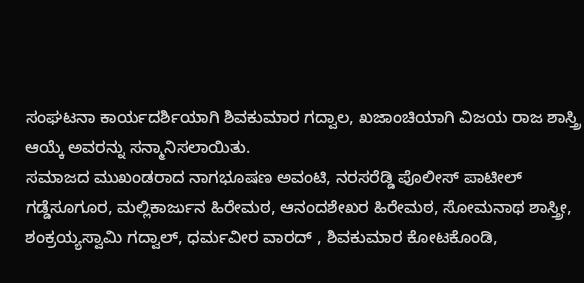ಸಂಘಟನಾ ಕಾರ್ಯದರ್ಶಿಯಾಗಿ ಶಿವಕುಮಾರ ಗದ್ವಾಲ, ಖಜಾಂಚಿಯಾಗಿ ವಿಜಯ ರಾಜ ಶಾಸ್ತ್ರಿ ಆಯ್ಕೆ ಅವರನ್ನು ಸನ್ಮಾನಿಸಲಾಯಿತು.
ಸಮಾಜದ ಮುಖಂಡರಾದ ನಾಗಭೂಷಣ ಅವಂಟಿ, ನರಸರೆಡ್ಡಿ ಪೊಲೀಸ್ ಪಾಟೀಲ್ ಗಡ್ಡೆಸೂಗೂರ, ಮಲ್ಲಿಕಾರ್ಜುನ ಹಿರೇಮಠ, ಆನಂದಶೇಖರ ಹಿರೇಮಠ, ಸೋಮನಾಥ ಶಾಸ್ತ್ರೀ, ಶಂಕ್ರಯ್ಯಸ್ವಾಮಿ ಗದ್ವಾಲ್, ಧರ್ಮವೀರ ವಾರದ್ , ಶಿವಕುಮಾರ ಕೋಟಕೊಂಡಿ,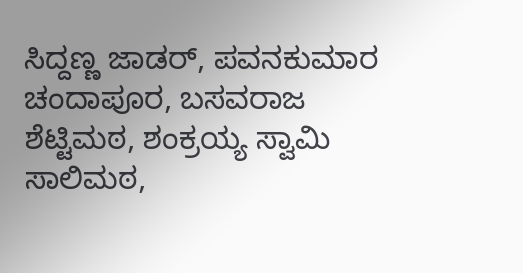ಸಿದ್ದಣ್ಣ ಜಾಡರ್, ಪವನಕುಮಾರ ಚಂದಾಪೂರ, ಬಸವರಾಜ ಶೆಟ್ಟಿಮಠ, ಶಂಕ್ರಯ್ಯ ಸ್ವಾಮಿ ಸಾಲಿಮಠ,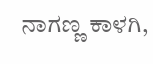ನಾಗಣ್ಣ ಕಾಳಗಿ,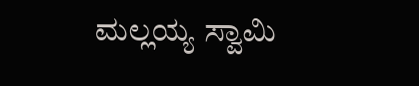ಮಲ್ಲಯ್ಯ ಸ್ವಾಮಿ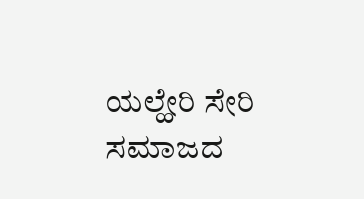ಯಲ್ಹೇರಿ ಸೇರಿ ಸಮಾಜದ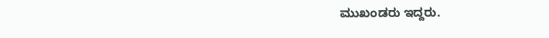ಮುಖಂಡರು ಇದ್ದರು.